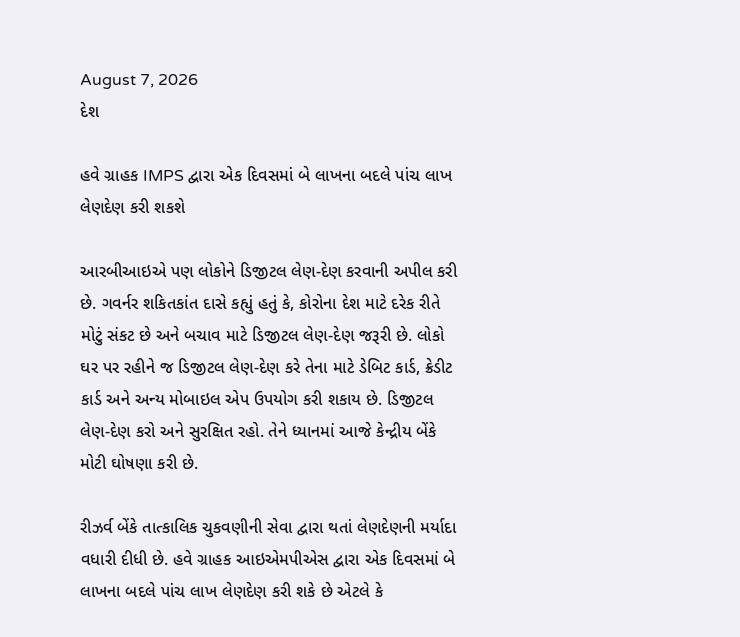August 7, 2026
દેશ

હવે ગ્રાહક IMPS દ્વારા એક દિવસમાં બે લાખના બદલે પાંચ લાખ લેણદેણ કરી શકશે

આરબીઆઇએ પણ લોકોને ડિજીટલ લેણ-દેણ કરવાની અપીલ કરી છે. ગવર્નર શકિતકાંત દાસે કહ્યું હતું કે, કોરોના દેશ માટે દરેક રીતે મોટું સંકટ છે અને બચાવ માટે ડિજીટલ લેણ-દેણ જરૂરી છે. લોકો ઘર પર રહીને જ ડિજીટલ લેણ-દેણ કરે તેના માટે ડેબિટ કાર્ડ, ક્રેડીટ કાર્ડ અને અન્ય મોબાઇલ એપ ઉપયોગ કરી શકાય છે. ડિજીટલ લેણ-દેણ કરો અને સુરક્ષિત રહો. તેને ધ્યાનમાં આજે કેન્દ્રીય બેંકે મોટી ઘોષણા કરી છે.

રીઝર્વ બેંકે તાત્કાલિક ચુકવણીની સેવા દ્વારા થતાં લેણદેણની મર્યાદા વધારી દીધી છે. હવે ગ્રાહક આઇએમપીએસ દ્વારા એક દિવસમાં બે લાખના બદલે પાંચ લાખ લેણદેણ કરી શકે છે એટલે કે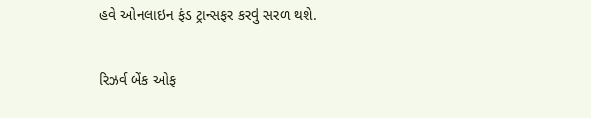હવે ઓનલાઇન ફંડ ટ્રાન્સફર કરવું સરળ થશે.

રિઝર્વ બેંક ઓફ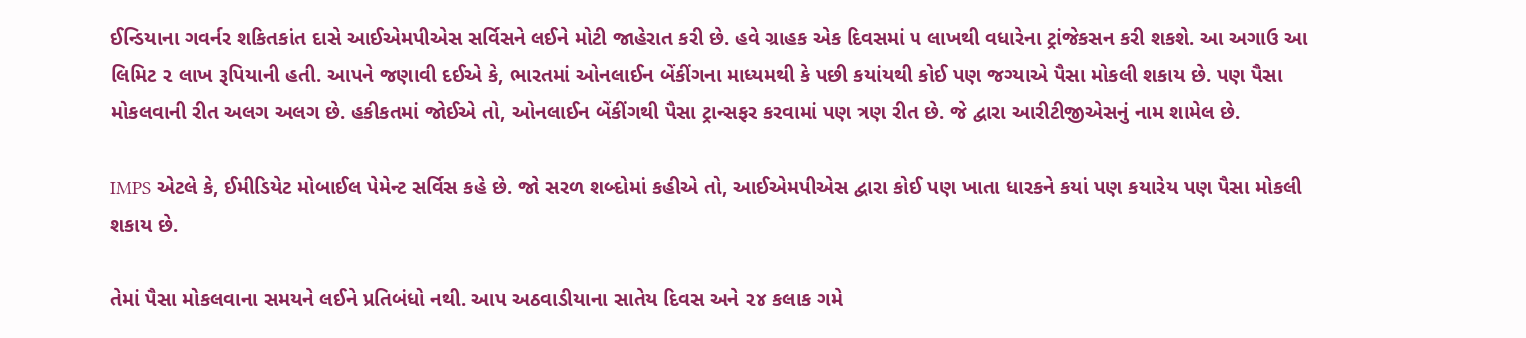ઈન્ડિયાના ગવર્નર શકિતકાંત દાસે આઈએમપીએસ સર્વિસને લઈને મોટી જાહેરાત કરી છે. હવે ગ્રાહક એક દિવસમાં ૫ લાખથી વધારેના ટ્રાંજેકસન કરી શકશે. આ અગાઉ આ લિમિટ ૨ લાખ રૂપિયાની હતી. આપને જણાવી દઈએ કે, ભારતમાં ઓનલાઈન બેંકીંગના માધ્યમથી કે પછી કયાંયથી કોઈ પણ જગ્યાએ પૈસા મોકલી શકાય છે. પણ પૈસા મોકલવાની રીત અલગ અલગ છે. હકીકતમાં જોઈએ તો, ઓનલાઈન બેંકીંગથી પૈસા ટ્રાન્સફર કરવામાં પણ ત્રણ રીત છે. જે દ્વારા આરીટીજીએસનું નામ શામેલ છે.

IMPS એટલે કે, ઈમીડિયેટ મોબાઈલ પેમેન્ટ સર્વિસ કહે છે. જો સરળ શબ્દોમાં કહીએ તો, આઈએમપીએસ દ્વારા કોઈ પણ ખાતા ધારકને કયાં પણ કયારેય પણ પૈસા મોકલી શકાય છે.

તેમાં પૈસા મોકલવાના સમયને લઈને પ્રતિબંધો નથી. આપ અઠવાડીયાના સાતેય દિવસ અને ૨૪ કલાક ગમે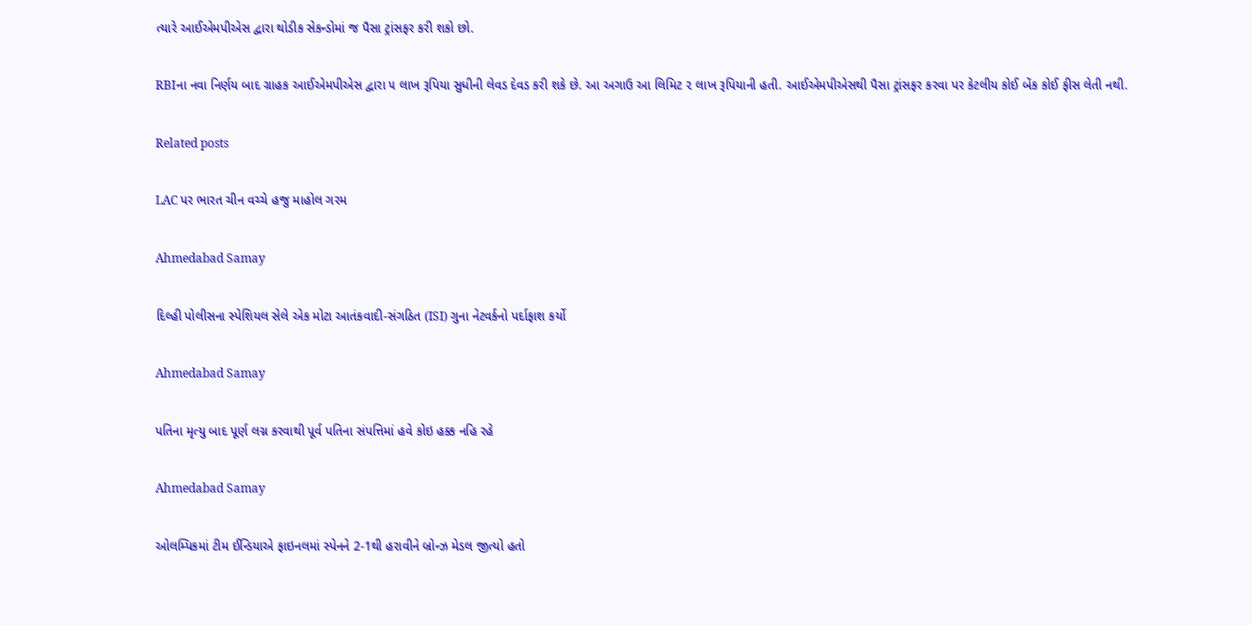ત્યારે આઈએમપીએસ દ્વારા થોડીક સેકન્ડોમાં જ પૈસા ટ્રાંસફર કરી શકો છો.

RBIના નવા નિર્ણય બાદ ગ્રાહક આઈએમપીએસ દ્વારા ૫ લાખ રૂપિયા સુધીની લેવડ દેવડ કરી શકે છે. આ અગાઉ આ લિમિટ ૨ લાખ રૂપિયાની હતી. આઈએમપીએસથી પૈસા ટ્રાંસફર કરવા પર કેટલીય કોઈ બેંક કોઈ ફીસ લેતી નથી.

Related posts

LAC પર ભારત ચીન વચ્ચે હજુ માહોલ ગરમ

Ahmedabad Samay

દિલ્‍હી પોલીસના સ્‍પેશિયલ સેલે એક મોટા આતંકવાદી-સંગઠિત (ISI) ગુના નેટવર્કનો પર્દાફાશ કર્યો

Ahmedabad Samay

પતિના મૃત્યુ બાદ પૂર્ણ લગ્ન કરવાથી પૂર્વ પતિના સંપત્તિમાં હવે કોઇ હક્ક નહિ રહે

Ahmedabad Samay

ઓલમ્પિકમાં ટીમ ઈન્ડિયાએ ફાઇનલમાં સ્પેનને 2-1થી હરાવીને બ્રોન્ઝ મેડલ જીત્યો હતો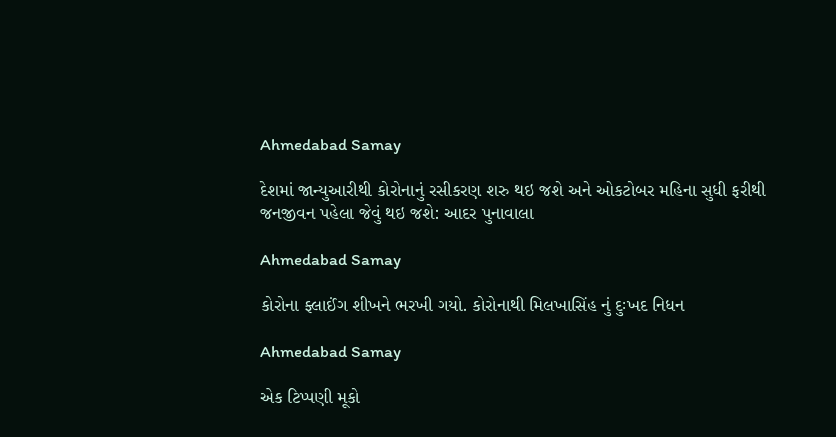Ahmedabad Samay

દેશમાં જાન્યુઆરીથી કોરોનાનું રસીકરણ શરુ થઇ જશે અને ઓકટોબર મહિના સુધી ફરીથી જનજીવન પહેલા જેવું થઇ જશે: આદર પુનાવાલા

Ahmedabad Samay

કોરોના ફ્લાઈંગ શીખને ભરખી ગયો. કોરોનાથી મિલખાસિંહ નું દુઃખદ નિધન

Ahmedabad Samay

એક ટિપ્પણી મૂકો